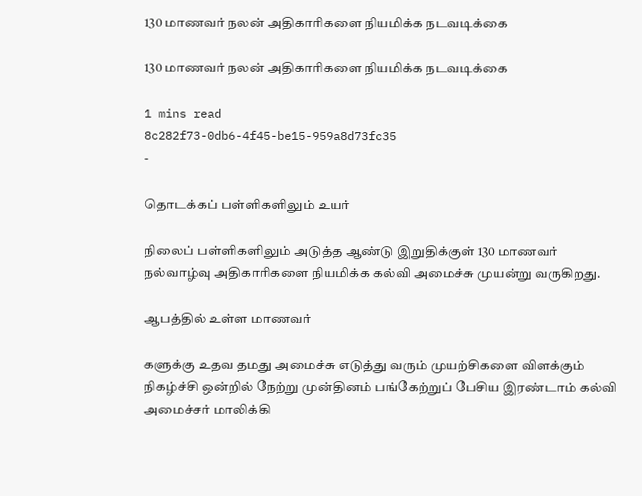130 மாணவர் நலன் அதிகாரிகளை நியமிக்க நடவடிக்கை

130 மாணவர் நலன் அதிகாரிகளை நியமிக்க நடவடிக்கை

1 mins read
8c282f73-0db6-4f45-be15-959a8d73fc35
-

தொடக்கப் பள்ளிகளிலும் உயர்

நிலைப் பள்ளிகளிலும் அடுத்த ஆண்டு இறுதிக்குள் 130 மாணவர் நல்வாழ்வு அதிகாரிகளை நியமிக்க கல்வி அமைச்சு முயன்று வருகிறது.

ஆபத்தில் உள்ள மாணவர்

களுக்கு உதவ தமது அமைச்சு எடுத்து வரும் முயற்சிகளை விளக்கும் நிகழ்ச்சி ஒன்றில் நேற்று முன்தினம் பங்கேற்றுப் பேசிய இரண்டாம் கல்வி அமைச்சர் மாலிக்கி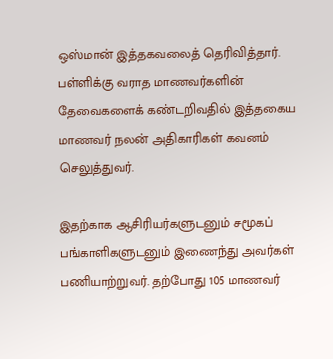ஒஸ்மான் இத்தகவலைத் தெரிவித்தார். பள்ளிக்கு வராத மாணவர்களின் தேவைகளைக் கண்டறிவதில் இத்தகைய மாணவர் நலன் அதிகாரிகள் கவனம் செலுத்துவர்.

இதற்காக ஆசிரியர்களுடனும் சமூகப் பங்காளிகளுடனும் இணைந்து அவர்கள் பணியாற்றுவர். தற்போது 105 மாணவர்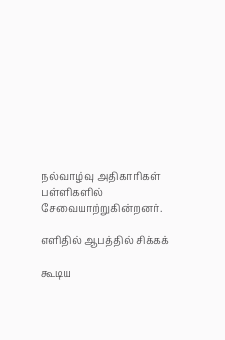நல்வாழ்வு அதிகாரிகள் பள்ளிகளில் சேவையாற்றுகின்றனர்.

எளிதில் ஆபத்தில் சிக்கக்

கூடிய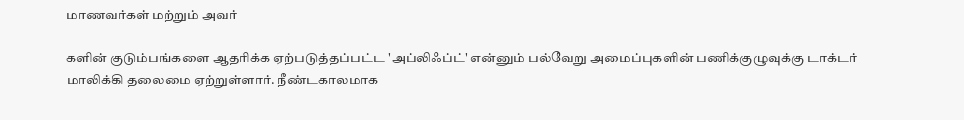மாணவர்கள் மற்றும் அவர்

களின் குடும்பங்களை ஆதரிக்க ஏற்படுத்தப்பட்ட 'அப்லிஃப்ட்' என்னும் பல்வேறு அமைப்புகளின் பணிக்குழுவுக்கு டாக்டர் மாலிக்கி தலைமை ஏற்றுள்ளார். நீண்டகாலமாக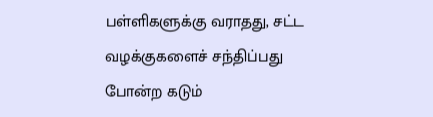பள்ளிகளுக்கு வராதது, சட்ட வழக்குகளைச் சந்திப்பது போன்ற கடும்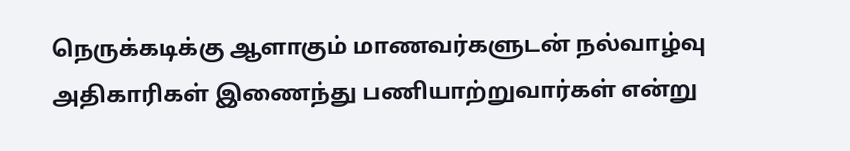நெருக்கடிக்கு ஆளாகும் மாணவர்களுடன் நல்வாழ்வு அதிகாரிகள் இணைந்து பணியாற்றுவார்கள் என்று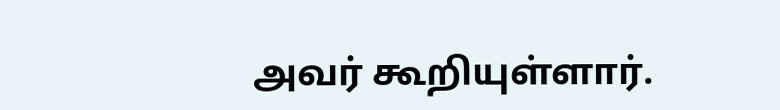அவர் கூறியுள்ளார்.